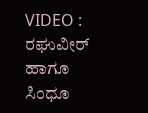VIDEO : ರಘುವೀರ್ ಹಾಗೂ ಸಿಂಧೂ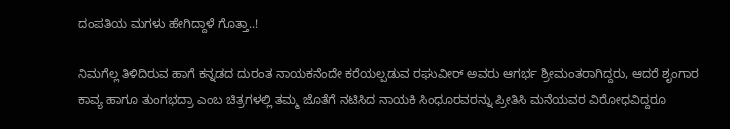ದಂಪತಿಯ ಮಗಳು ಹೇಗಿದ್ದಾಳೆ ಗೊತ್ತಾ..!

ನಿಮಗೆಲ್ಲ ತಿಳಿದಿರುವ ಹಾಗೆ ಕನ್ನಡದ ದುರಂತ ನಾಯಕನೆಂದೇ ಕರೆಯಲ್ಪಡುವ ರಘುವೀರ್ ಅವರು ಆಗರ್ಭ ಶ್ರೀಮಂತರಾಗಿದ್ದರು, ಆದರೆ ಶೃಂಗಾರ ಕಾವ್ಯ ಹಾಗೂ ತುಂಗಭದ್ರಾ ಎಂಬ ಚಿತ್ರಗಳಲ್ಲಿ ತಮ್ಮ ಜೊತೆಗೆ ನಟಿಸಿದ ನಾಯಕಿ ಸಿಂಧೂರವರನ್ನು ಪ್ರೀತಿಸಿ ಮನೆಯವರ ವಿರೋಧವಿದ್ದರೂ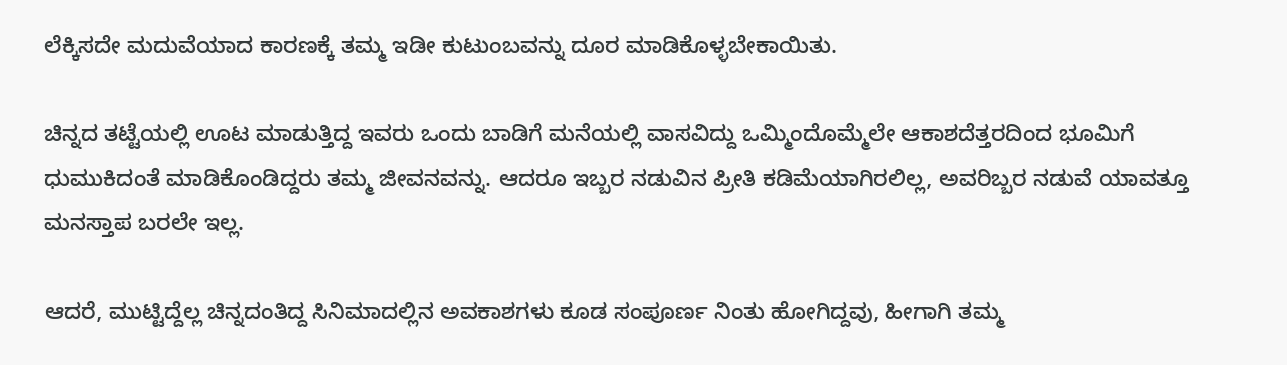ಲೆಕ್ಕಿಸದೇ ಮದುವೆಯಾದ ಕಾರಣಕ್ಕೆ ತಮ್ಮ ಇಡೀ ಕುಟುಂಬವನ್ನು ದೂರ ಮಾಡಿಕೊಳ್ಳಬೇಕಾಯಿತು.

ಚಿನ್ನದ ತಟ್ಟೆಯಲ್ಲಿ ಊಟ ಮಾಡುತ್ತಿದ್ದ ಇವರು ಒಂದು ಬಾಡಿಗೆ ಮನೆಯಲ್ಲಿ ವಾಸವಿದ್ದು ಒಮ್ಮಿಂದೊಮ್ಮೆಲೇ ಆಕಾಶದೆತ್ತರದಿಂದ ಭೂಮಿಗೆ ಧುಮುಕಿದಂತೆ ಮಾಡಿಕೊಂಡಿದ್ದರು ತಮ್ಮ ಜೀವನವನ್ನು. ಆದರೂ ಇಬ್ಬರ ನಡುವಿನ ಪ್ರೀತಿ ಕಡಿಮೆಯಾಗಿರಲಿಲ್ಲ, ಅವರಿಬ್ಬರ ನಡುವೆ ಯಾವತ್ತೂ ಮನಸ್ತಾಪ ಬರಲೇ ಇಲ್ಲ.

ಆದರೆ, ಮುಟ್ಟಿದ್ದೆಲ್ಲ ಚಿನ್ನದಂತಿದ್ದ ಸಿನಿಮಾದಲ್ಲಿನ ಅವಕಾಶಗಳು ಕೂಡ ಸಂಪೂರ್ಣ ನಿಂತು ಹೋಗಿದ್ದವು, ಹೀಗಾಗಿ ತಮ್ಮ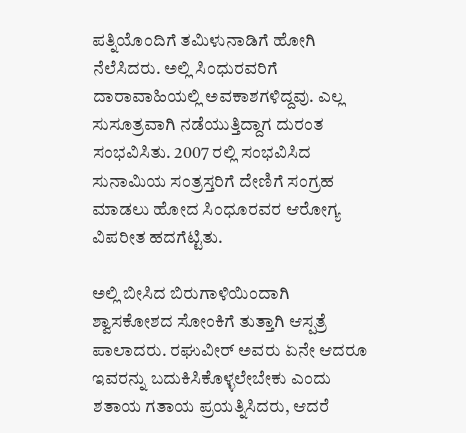ಪತ್ನಿಯೊಂದಿಗೆ ತಮಿಳುನಾಡಿಗೆ ಹೋಗಿ ನೆಲೆಸಿದರು. ಅಲ್ಲಿ ಸಿಂಧುರವರಿಗೆ ದಾರಾವಾಹಿಯಲ್ಲಿ ಅವಕಾಶಗಳಿದ್ದವು. ಎಲ್ಲ ಸುಸೂತ್ರವಾಗಿ ನಡೆಯುತ್ತಿದ್ದಾಗ ದುರಂತ ಸಂಭವಿಸಿತು. 2007 ರಲ್ಲಿ ಸಂಭವಿಸಿದ ಸುನಾಮಿಯ ಸಂತ್ರಸ್ತರಿಗೆ ದೇಣಿಗೆ ಸಂಗ್ರಹ ಮಾಡಲು ಹೋದ ಸಿಂಧೂರವರ ಆರೋಗ್ಯ ವಿಪರೀತ ಹದಗೆಟ್ಟಿತು.

ಅಲ್ಲಿ ಬೀಸಿದ ಬಿರುಗಾಳಿಯಿಂದಾಗಿ ಶ್ವಾಸಕೋಶದ ಸೋಂಕಿಗೆ ತುತ್ತಾಗಿ ಆಸ್ಪತ್ರೆ ಪಾಲಾದರು. ರಘುವೀರ್ ಅವರು ಏನೇ ಆದರೂ ಇವರನ್ನು ಬದುಕಿಸಿಕೊಳ್ಳಲೇಬೇಕು ಎಂದು ಶತಾಯ ಗತಾಯ ಪ್ರಯತ್ನಿಸಿದರು, ಆದರೆ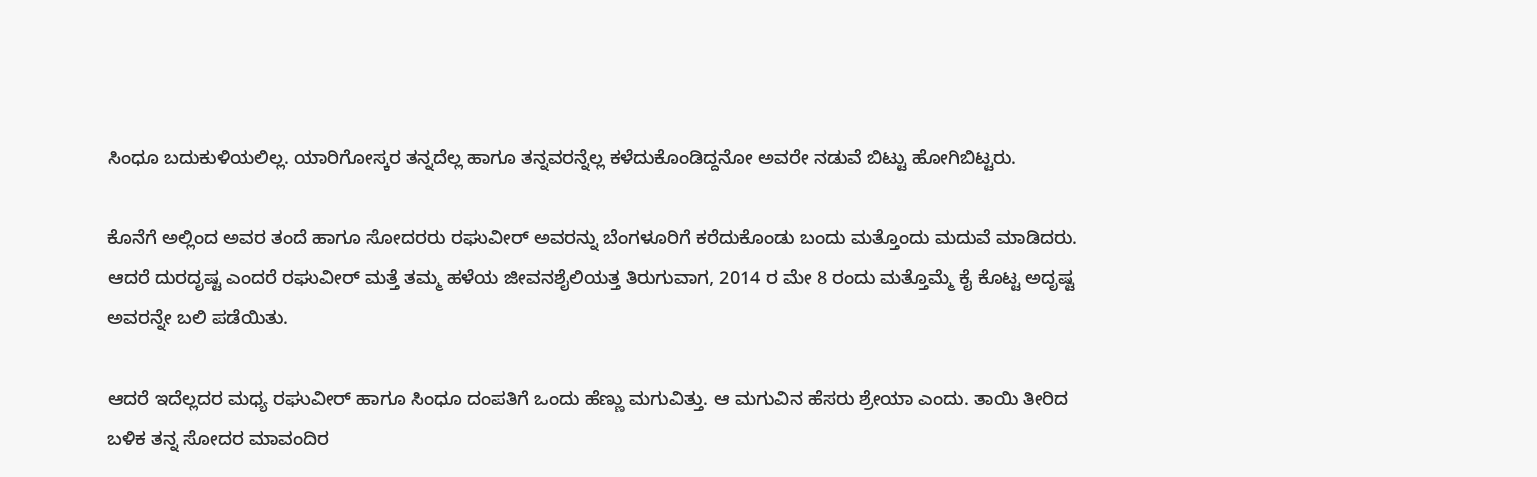ಸಿಂಧೂ ಬದುಕುಳಿಯಲಿಲ್ಲ. ಯಾರಿಗೋಸ್ಕರ ತನ್ನದೆಲ್ಲ ಹಾಗೂ ತನ್ನವರನ್ನೆಲ್ಲ ಕಳೆದುಕೊಂಡಿದ್ದನೋ ಅವರೇ ನಡುವೆ ಬಿಟ್ಟು ಹೋಗಿಬಿಟ್ಟರು.

ಕೊನೆಗೆ ಅಲ್ಲಿಂದ ಅವರ ತಂದೆ ಹಾಗೂ ಸೋದರರು ರಘುವೀರ್ ಅವರನ್ನು ಬೆಂಗಳೂರಿಗೆ ಕರೆದುಕೊಂಡು ಬಂದು ಮತ್ತೊಂದು ಮದುವೆ ಮಾಡಿದರು. ಆದರೆ ದುರದೃಷ್ಟ ಎಂದರೆ ರಘುವೀರ್ ಮತ್ತೆ ತಮ್ಮ ಹಳೆಯ ಜೀವನಶೈಲಿಯತ್ತ ತಿರುಗುವಾಗ, 2014 ರ ಮೇ 8 ರಂದು ಮತ್ತೊಮ್ಮೆ ಕೈ ಕೊಟ್ಟ ಅದೃಷ್ಟ ಅವರನ್ನೇ ಬಲಿ ಪಡೆಯಿತು.

ಆದರೆ ಇದೆಲ್ಲದರ ಮಧ್ಯ ರಘುವೀರ್ ಹಾಗೂ ಸಿಂಧೂ ದಂಪತಿಗೆ ಒಂದು ಹೆಣ್ಣು ಮಗುವಿತ್ತು. ಆ ಮಗುವಿನ ಹೆಸರು ಶ್ರೇಯಾ ಎಂದು. ತಾಯಿ ತೀರಿದ ಬಳಿಕ ತನ್ನ ಸೋದರ ಮಾವಂದಿರ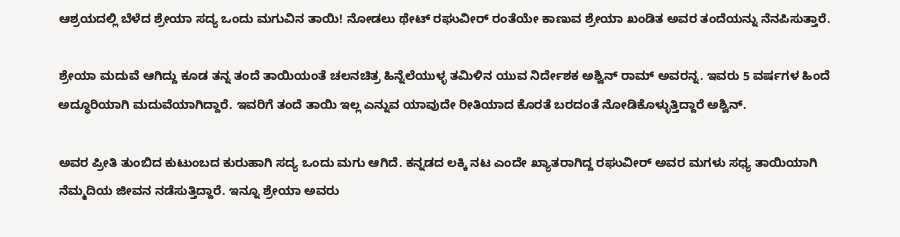ಆಶ್ರಯದಲ್ಲಿ ಬೆಳೆದ ಶ್ರೇಯಾ ಸದ್ಯ ಒಂದು ಮಗುವಿನ ತಾಯಿ! ನೋಡಲು ಥೇಟ್ ರಘುವೀರ್ ರಂತೆಯೇ ಕಾಣುವ ಶ್ರೇಯಾ ಖಂಡಿತ ಅವರ ತಂದೆಯನ್ನು ನೆನಪಿಸುತ್ತಾರೆ.

ಶ್ರೇಯಾ ಮದುವೆ ಆಗಿದ್ದು ಕೂಡ ತನ್ನ ತಂದೆ ತಾಯಿಯಂತೆ ಚಲನಚಿತ್ರ ಹಿನ್ನೆಲೆಯುಳ್ಳ ತಮಿಳಿನ ಯುವ ನಿರ್ದೇಶಕ ಅಶ್ವಿನ್ ರಾಮ್ ಅವರನ್ನ. ಇವರು 5 ವರ್ಷಗಳ ಹಿಂದೆ ಅದ್ಧೂರಿಯಾಗಿ ಮದುವೆಯಾಗಿದ್ದಾರೆ. ಇವರಿಗೆ ತಂದೆ ತಾಯಿ ಇಲ್ಲ ಎನ್ನುವ ಯಾವುದೇ ರೀತಿಯಾದ ಕೊರತೆ ಬರದಂತೆ ನೋಡಿಕೊಳ್ಳುತ್ತಿದ್ದಾರೆ ಅಶ್ವಿನ್.

ಅವರ ಪ್ರೀತಿ ತುಂಬಿದ ಕುಟುಂಬದ ಕುರುಹಾಗಿ ಸದ್ಯ ಒಂದು ಮಗು ಆಗಿದೆ. ಕನ್ನಡದ ಲಕ್ಕಿ ನಟ ಎಂದೇ ಖ್ಯಾತರಾಗಿದ್ದ ರಘುವೀರ್ ಅವರ ಮಗಳು ಸಧ್ಯ ತಾಯಿಯಾಗಿ ನೆಮ್ಮದಿಯ ಜೀವನ ನಡೆಸುತ್ತಿದ್ದಾರೆ. ಇನ್ನೂ ಶ್ರೇಯಾ ಅವರು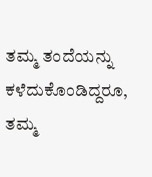ತಮ್ಮ ತಂದೆಯನ್ನು ಕಳೆದುಕೊಂಡಿದ್ದರೂ, ತಮ್ಮ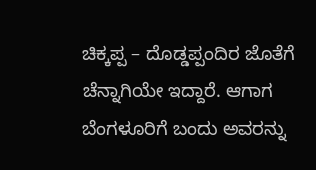ಚಿಕ್ಕಪ್ಪ – ದೊಡ್ಡಪ್ಪಂದಿರ ಜೊತೆಗೆ ಚೆನ್ನಾಗಿಯೇ ಇದ್ದಾರೆ. ಆಗಾಗ ಬೆಂಗಳೂರಿಗೆ ಬಂದು ಅವರನ್ನು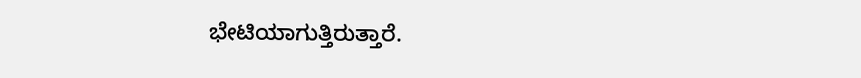ಭೇಟಿಯಾಗುತ್ತಿರುತ್ತಾರೆ.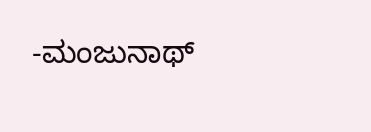-ಮಂಜುನಾಥ್